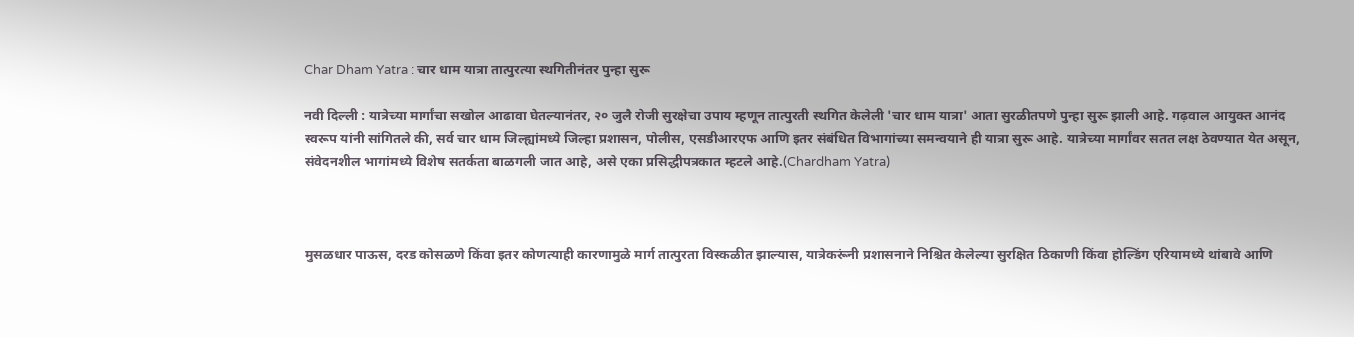Char Dham Yatra : चार धाम यात्रा तात्पुरत्या स्थगितीनंतर पुन्हा सुरू

नवी दिल्ली : यात्रेच्या मार्गांचा सखोल आढावा घेतल्यानंतर, २० जुलै रोजी सुरक्षेचा उपाय म्हणून तात्पुरती स्थगित केलेली 'चार धाम यात्रा' आता सुरळीतपणे पुन्हा सुरू झाली आहे. गढ़वाल आयुक्त आनंद स्वरूप यांनी सांगितले की, सर्व चार धाम जिल्ह्यांमध्ये जिल्हा प्रशासन, पोलीस, एसडीआरएफ आणि इतर संबंधित विभागांच्या समन्वयाने ही यात्रा सुरू आहे. यात्रेच्या मार्गांवर सतत लक्ष ठेवण्यात येत असून, संवेदनशील भागांमध्ये विशेष सतर्कता बाळगली जात आहे, असे एका प्रसिद्धीपत्रकात म्हटले आहे.(Chardham Yatra)



मुसळधार पाऊस, दरड कोसळणे किंवा इतर कोणत्याही कारणामुळे मार्ग तात्पुरता विस्कळीत झाल्यास, यात्रेकरूंनी प्रशासनाने निश्चित केलेल्या सुरक्षित ठिकाणी किंवा होल्डिंग एरियामध्ये थांबावे आणि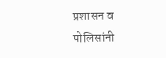प्रशासन व पोलिसांनी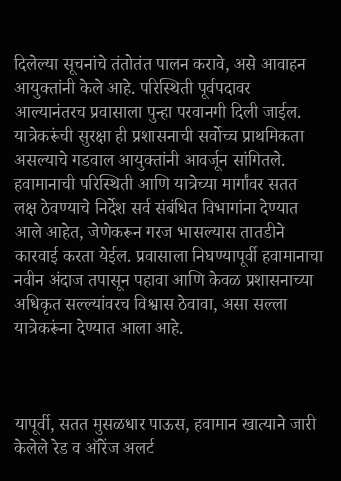दिलेल्या सूचनांचे तंतोतंत पालन करावे, असे आवाहन आयुक्तांनी केले आहे. परिस्थिती पूर्वपदावर आल्यानंतरच प्रवासाला पुन्हा परवानगी दिली जाईल. यात्रेकरूंची सुरक्षा ही प्रशासनाची सर्वोच्च प्राथमिकता असल्याचे गडवाल आयुक्तांनी आवर्जून सांगितले. हवामानाची परिस्थिती आणि यात्रेच्या मार्गांवर सतत लक्ष ठेवण्याचे निर्देश सर्व संबंधित विभागांना देण्यात आले आहेत, जेणेकरून गरज भासल्यास तातडीने कारवाई करता येईल. प्रवासाला निघण्यापूर्वी हवामानाचा नवीन अंदाज तपासून पहावा आणि केवळ प्रशासनाच्या अधिकृत सल्ल्यांवरच विश्वास ठेवावा, असा सल्ला यात्रेकरूंना देण्यात आला आहे.



यापूर्वी, सतत मुसळधार पाऊस, हवामान खात्याने जारी केलेले रेड व ऑरेंज अलर्ट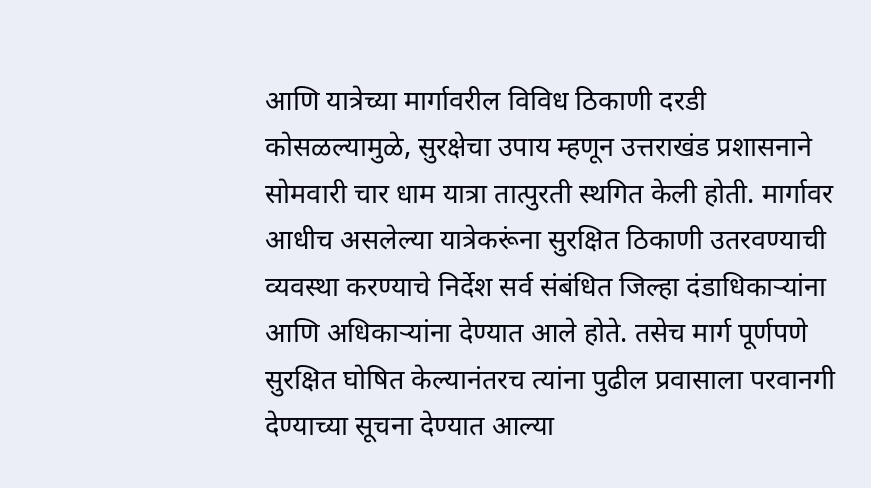आणि यात्रेच्या मार्गावरील विविध ठिकाणी दरडी कोसळल्यामुळे, सुरक्षेचा उपाय म्हणून उत्तराखंड प्रशासनाने सोमवारी चार धाम यात्रा तात्पुरती स्थगित केली होती. मार्गावर आधीच असलेल्या यात्रेकरूंना सुरक्षित ठिकाणी उतरवण्याची व्यवस्था करण्याचे निर्देश सर्व संबंधित जिल्हा दंडाधिकाऱ्यांना आणि अधिकाऱ्यांना देण्यात आले होते. तसेच मार्ग पूर्णपणे सुरक्षित घोषित केल्यानंतरच त्यांना पुढील प्रवासाला परवानगी देण्याच्या सूचना देण्यात आल्या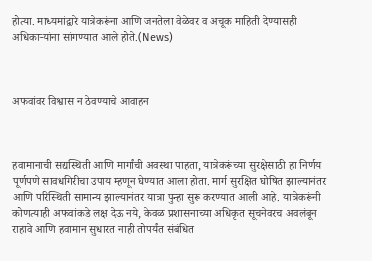होत्या. माध्यमांद्वारे यात्रेकरूंना आणि जनतेला वेळेवर व अचूक माहिती देण्यासही अधिकाऱ्यांना सांगण्यात आले होते.(News)



अफवांवर विश्वास न ठेवण्याचे आवाहन



हवामानाची सद्यस्थिती आणि मार्गांची अवस्था पाहता, यात्रेकरूंच्या सुरक्षेसाठी हा निर्णय पूर्णपणे सावधगिरीचा उपाय म्हणून घेण्यात आला होता. मार्ग सुरक्षित घोषित झाल्यानंतर आणि परिस्थिती सामान्य झाल्यानंतर यात्रा पुन्हा सुरू करण्यात आली आहे. यात्रेकरूंनी कोणत्याही अफवांकडे लक्ष देऊ नये, केवळ प्रशासनाच्या अधिकृत सूचनेवरच अवलंबून राहावे आणि हवामान सुधारत नाही तोपर्यंत संबंधित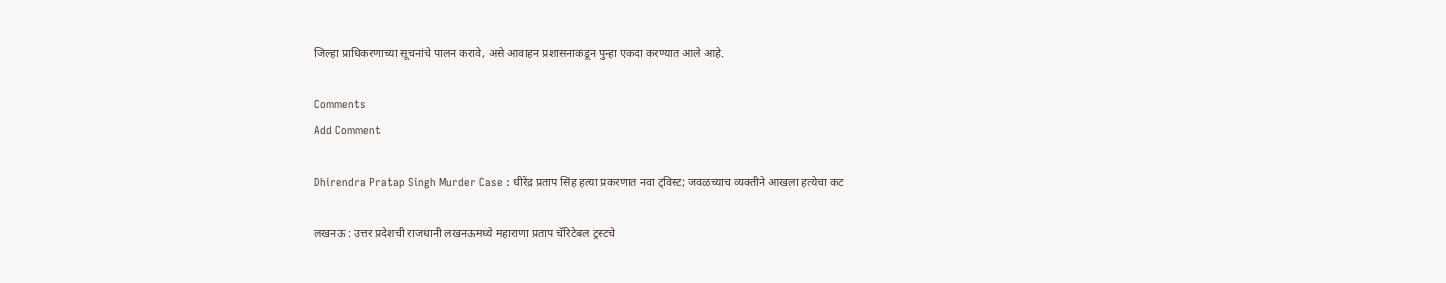जिल्हा प्राधिकरणाच्या सूचनांचे पालन करावे, असे आवाहन प्रशासनाकडून पुन्हा एकदा करण्यात आले आहे.

Comments
Add Comment

Dhirendra Pratap Singh Murder Case : धीरेंद्र प्रताप सिंह हत्या प्रकरणात नवा ट्विस्ट; जवळच्याच व्यक्तीने आखला हत्येचा कट

लखनऊ : उत्तर प्रदेशची राजधानी लखनऊमध्ये महाराणा प्रताप चॅरिटेबल ट्रस्टचे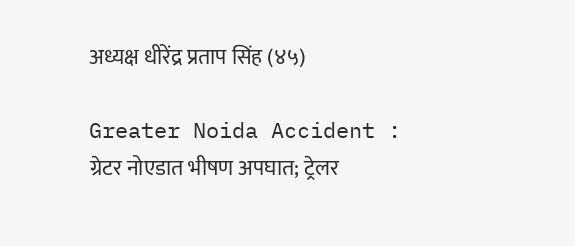अध्यक्ष धीरेंद्र प्रताप सिंह (४५)

Greater Noida Accident : ग्रेटर नोएडात भीषण अपघात; ट्रेलर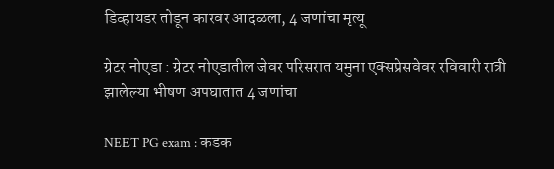डिव्हायडर तोडून कारवर आदळला, 4 जणांचा मृत्यू

ग्रेटर नोएडा : ग्रेटर नोएडातील जेवर परिसरात यमुना एक्सप्रेसवेवर रविवारी रात्री झालेल्या भीषण अपघातात 4 जणांचा

NEET PG exam : कडक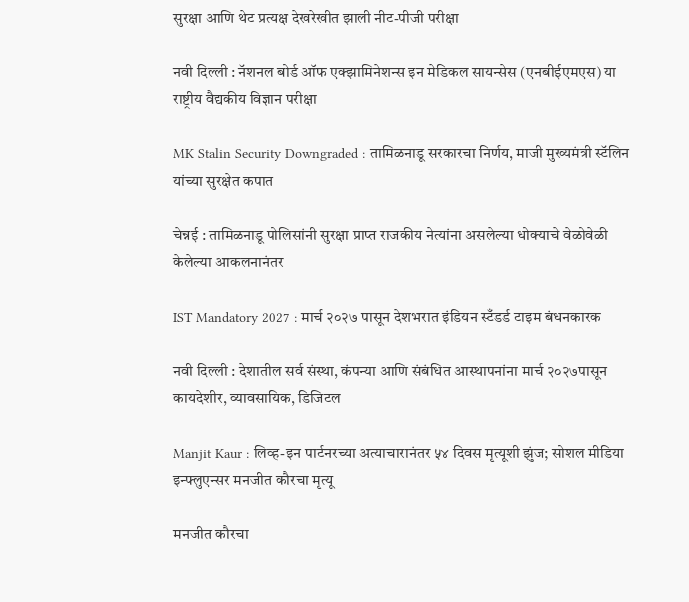सुरक्षा आणि थेट प्रत्यक्ष देखरेखीत झाली नीट-पीजी परीक्षा

नवी दिल्ली : नॅशनल बोर्ड ऑफ एक्झामिनेशन्स इन मेडिकल सायन्सेस (एनबीईएमएस) या राष्ट्रीय वैद्यकीय विज्ञान परीक्षा

MK Stalin Security Downgraded : तामिळनाडू सरकारचा निर्णय, माजी मुख्यमंत्री स्टॅलिन यांच्या सुरक्षेत कपात

चेन्नई : तामिळनाडू पोलिसांनी सुरक्षा प्राप्त राजकीय नेत्यांना असलेल्या धोक्याचे वेळोवेळी केलेल्या आकलनानंतर

IST Mandatory 2027 : मार्च २०२७ पासून देशभरात इंडियन स्टँडर्ड टाइम बंधनकारक

नवी दिल्ली : देशातील सर्व संस्था, कंपन्या आणि संबंधित आस्थापनांना मार्च २०२७पासून कायदेशीर, व्यावसायिक, डिजिटल

Manjit Kaur : लिव्ह-इन पार्टनरच्या अत्याचारानंतर ५४ दिवस मृत्यूशी झुंज; सोशल मीडिया इन्फ्लुएन्सर मनजीत कौरचा मृत्यू

मनजीत कौरचा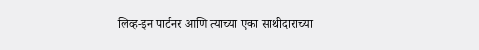लिव्ह-इन पार्टनर आणि त्याच्या एका साथीदाराच्या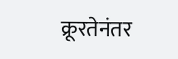क्रूरतेनंतर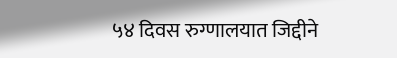५४ दिवस रुग्णालयात जिद्दीने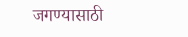जगण्यासाठी